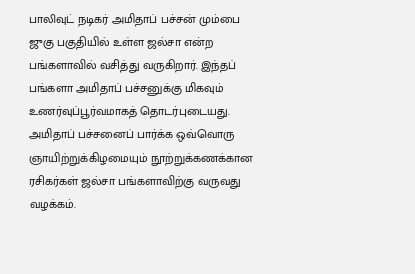பாலிவுட் நடிகர் அமிதாப் பச்சன் மும்பை ஜுகு பகுதியில் உள்ள ஜல்சா என்ற பங்களாவில் வசித்து வருகிறார். இந்தப் பங்களா அமிதாப் பச்சனுக்கு மிகவும் உணர்வுப்பூர்வமாகத் தொடர்புடையது. அமிதாப் பச்சனைப் பார்க்க ஒவ்வொரு ஞாயிற்றுக்கிழமையும் நூற்றுக்கணக்கான ரசிகர்கள் ஜல்சா பங்களாவிற்கு வருவது வழக்கம்.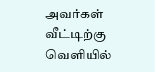அவர்கள் வீட்டிற்கு வெளியில்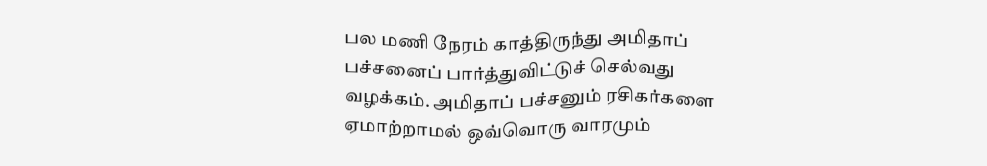பல மணி நேரம் காத்திருந்து அமிதாப் பச்சனைப் பார்த்துவிட்டுச் செல்வது வழக்கம். அமிதாப் பச்சனும் ரசிகர்களை ஏமாற்றாமல் ஒவ்வொரு வாரமும்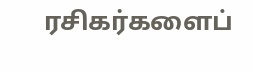ரசிகர்களைப்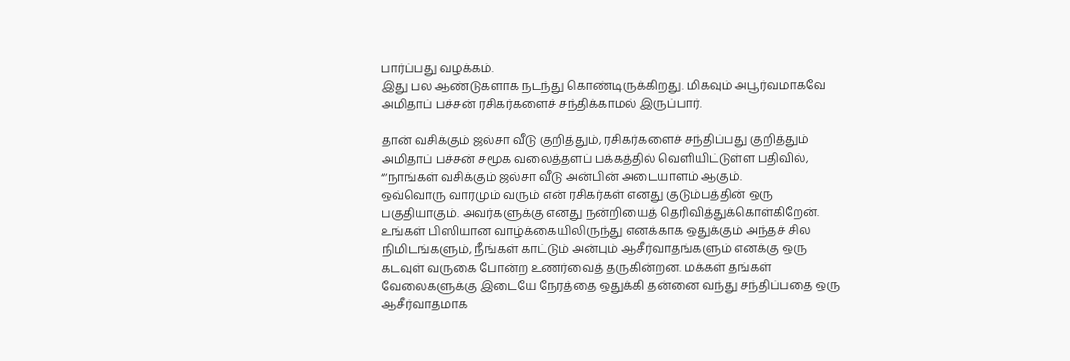பார்ப்பது வழக்கம்.
இது பல ஆண்டுகளாக நடந்து கொண்டிருக்கிறது. மிகவும் அபூர்வமாகவே அமிதாப் பச்சன் ரசிகர்களைச் சந்திக்காமல் இருப்பார்.

தான் வசிக்கும் ஜல்சா வீடு குறித்தும், ரசிகர்களைச் சந்திப்பது குறித்தும் அமிதாப் பச்சன் சமூக வலைத்தளப் பக்கத்தில் வெளியிட்டுள்ள பதிவில், “‘நாங்கள் வசிக்கும் ஜல்சா வீடு அன்பின் அடையாளம் ஆகும்.
ஒவ்வொரு வாரமும் வரும் என் ரசிகர்கள் எனது குடும்பத்தின் ஒரு பகுதியாகும். அவர்களுக்கு எனது நன்றியைத் தெரிவித்துக்கொள்கிறேன்.
உங்கள் பிஸியான வாழ்க்கையிலிருந்து எனக்காக ஒதுக்கும் அந்தச் சில நிமிடங்களும், நீங்கள் காட்டும் அன்பும் ஆசீர்வாதங்களும் எனக்கு ஒரு கடவுள் வருகை போன்ற உணர்வைத் தருகின்றன. மக்கள் தங்கள் வேலைகளுக்கு இடையே நேரத்தை ஒதுக்கி தன்னை வந்து சந்திப்பதை ஒரு ஆசீர்வாதமாக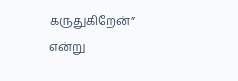கருதுகிறேன்” என்று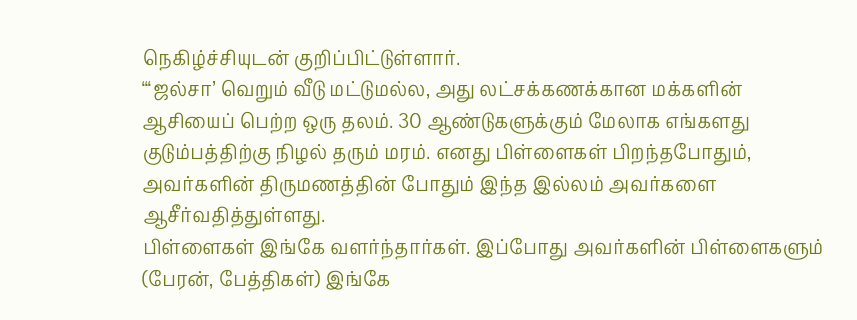நெகிழ்ச்சியுடன் குறிப்பிட்டுள்ளார்.
“‘ஜல்சா’ வெறும் வீடு மட்டுமல்ல, அது லட்சக்கணக்கான மக்களின் ஆசியைப் பெற்ற ஒரு தலம். 30 ஆண்டுகளுக்கும் மேலாக எங்களது குடும்பத்திற்கு நிழல் தரும் மரம். எனது பிள்ளைகள் பிறந்தபோதும், அவர்களின் திருமணத்தின் போதும் இந்த இல்லம் அவர்களை ஆசீர்வதித்துள்ளது.
பிள்ளைகள் இங்கே வளர்ந்தார்கள். இப்போது அவர்களின் பிள்ளைகளும் (பேரன், பேத்திகள்) இங்கே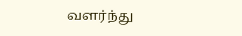வளர்ந்து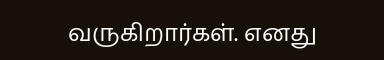வருகிறார்கள். எனது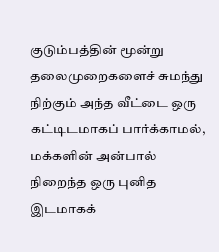குடும்பத்தின் மூன்று தலைமுறைகளைச் சுமந்து நிற்கும் அந்த வீட்டை ஒரு கட்டிடமாகப் பார்க்காமல், மக்களின் அன்பால் நிறைந்த ஒரு புனித இடமாகக்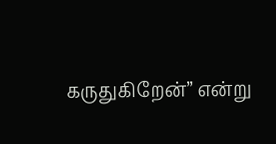கருதுகிறேன்” என்று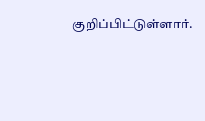குறிப்பிட்டுள்ளார்.